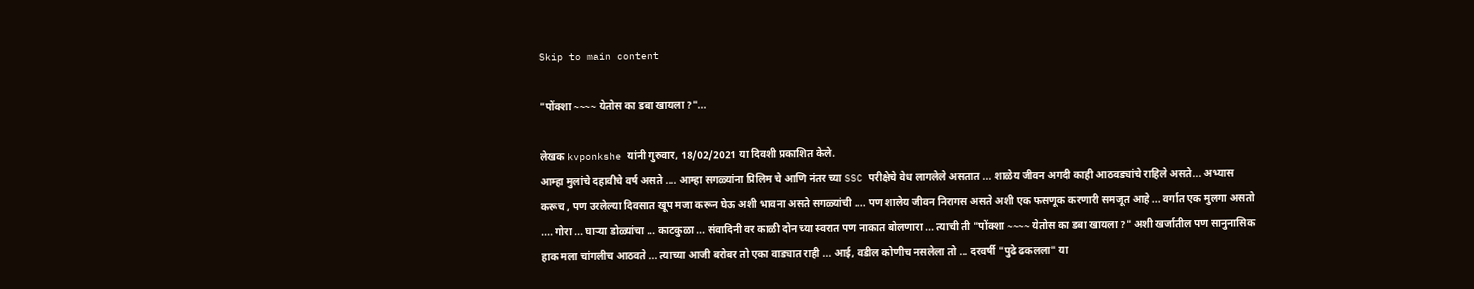Skip to main content

"पोंक्शा ~~~~ येतोस का डबा खायला ?"...

लेखक kvponkshe यांनी गुरुवार, 18/02/2021 या दिवशी प्रकाशित केले.
आम्हा मुलांचे दहावीचे वर्ष असते .... आम्हा सगळ्यांना प्रिलिम चे आणि नंतर च्या SSC परीक्षेचे वेध लागलेले असतात ... शाळेय जीवन अगदी काही आठवड्यांचे राहिले असते... अभ्यास करूच , पण उरलेल्या दिवसात खूप मजा करून घेऊ अशी भावना असते सगळ्यांची .... पण शालेय जीवन निरागस असते अशी एक फसणूक करणारी समजूत आहे ... वर्गात एक मुलगा असतो .... गोरा ... घाऱ्या डोळ्यांचा ... काटकुळा ... संवादिनी वर काळी दोन च्या स्वरात पण नाकात बोलणारा ... त्याची ती "पोंक्शा ~~~~ येतोस का डबा खायला ?" अशी खर्जातील पण सानुनासिक हाक मला चांगलीच आठवते ... त्याच्या आजी बरोबर तो एका वाड्यात राही ... आई, वडील कोणीच नसलेला तो ... दरवर्षी "पुढे ढकलला" या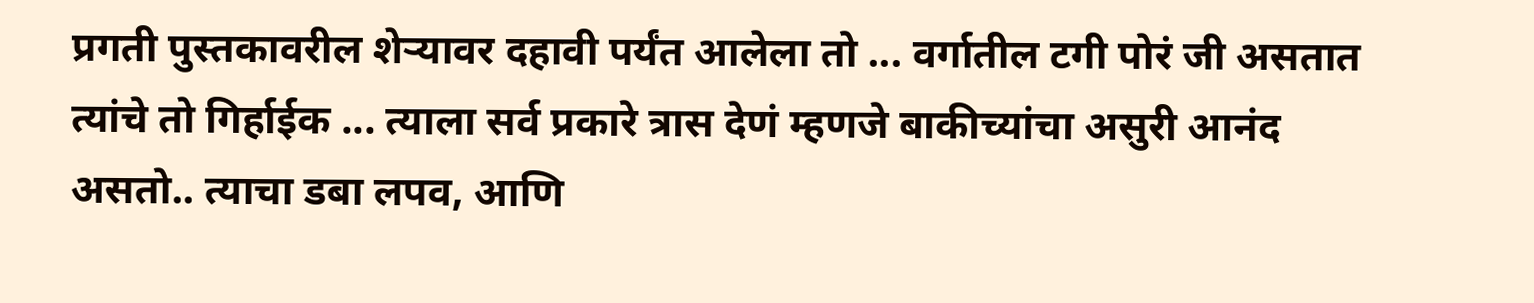प्रगती पुस्तकावरील शेऱ्यावर दहावी पर्यंत आलेला तो ... वर्गातील टगी पोरं जी असतात त्यांचे तो गिर्हाईक ... त्याला सर्व प्रकारे त्रास देणं म्हणजे बाकीच्यांचा असुरी आनंद असतो.. त्याचा डबा लपव, आणि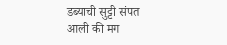डब्याची सुट्टी संपत आली की मग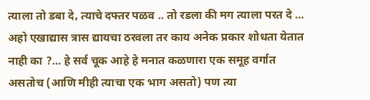त्याला तो डबा दे, त्याचे दफ्तर पळव .. तो रडला की मग त्याला परत दे ... अहो एखाद्यास त्रास द्यायचा ठरवला तर काय अनेक प्रकार शोधता येतात नाही का ?... हे सर्व चूक आहे हे मनात कळणारा एक समूह वर्गात असतोच (आणि मीही त्याचा एक भाग असतो) पण त्या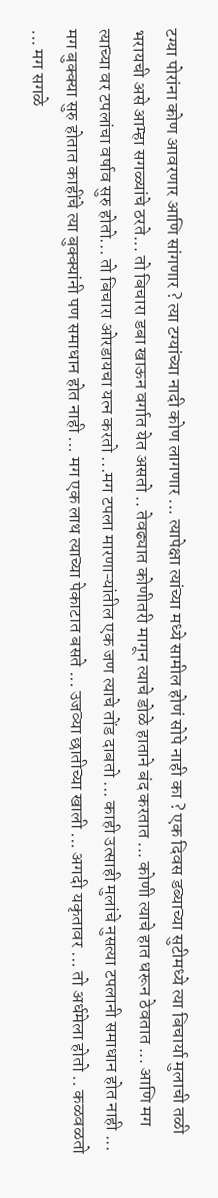टग्या पोरांना कोण आवरणार आणि सांगणार ? त्या टग्यांच्या नादी कोण लागणार ... त्यापेक्षा त्यांच्या मध्ये सामील होणं सोपे नाही का ? एक दिवस डब्याच्या सुटीमध्ये त्या बिचार्या मुलाची तळी भरायची असे आम्हा सगळ्यांचे ठरते... तो बिचारा डबा खाऊन वर्गात येत असतो .. तेवढ्यात कोणीतरी मागून त्याचे डोळे हाताने बंद करतात ... कोणी त्याचे हात धरून ठेवतात ... आणि मग त्याच्या वर टपलांचा वर्षाव सुरु होतो... तो बिचारा ओरडायचा यत्न करतो ...मग टपला मारणाऱ्यांतील एक जण त्याचे तोंड दाबतो ... काही उत्साही मुलांचे नुसत्या टपलानी समाधान होत नाही ... मग बुक्क्या सुरु होतात काहींचे त्या बुक्क्यांनी पण समाधान होत नाही ... मग एक लाथ त्याच्या पेकाटात बसते ... उजव्या छातीच्या खाली ... अगदी यकृतावर ... तो अर्धमेला होतो .. कळवळतो ... मग सगळे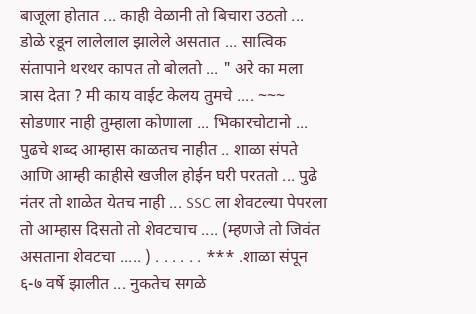बाजूला होतात ... काही वेळानी तो बिचारा उठतो ... डोळे रडून लालेलाल झालेले असतात ... सात्विक संतापाने थरथर कापत तो बोलतो ... " अरे का मला त्रास देता ? मी काय वाईट केलय तुमचे .... ~~~ सोडणार नाही तुम्हाला कोणाला ... भिकारचोटानो ... पुढचे शब्द आम्हास काळतच नाहीत .. शाळा संपते आणि आम्ही काहीसे खजील होईन घरी परततो ... पुढे नंतर तो शाळेत येतच नाही ... SSC ला शेवटल्या पेपरला तो आम्हास दिसतो तो शेवटचाच .... (म्हणजे तो जिवंत असताना शेवटचा ..... ) . . . . . . *** .शाळा संपून ६-७ वर्षे झालीत ... नुकतेच सगळे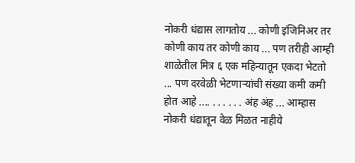नोकरी धंद्यास लागतोय ... कोणी इंजिनिअर तर कोणी काय तर कोणी काय ... पण तरीही आम्ही शाळेतील मित्र ६ एक महिन्यातून एकदा भेटतो ... पण दरवेळी भेटणाऱ्यांची संख्या कमी कमी होत आहे .... . . . . . . अंह अंह ... आम्हास नोकरी धंद्यातून वेळ मिळत नाहीये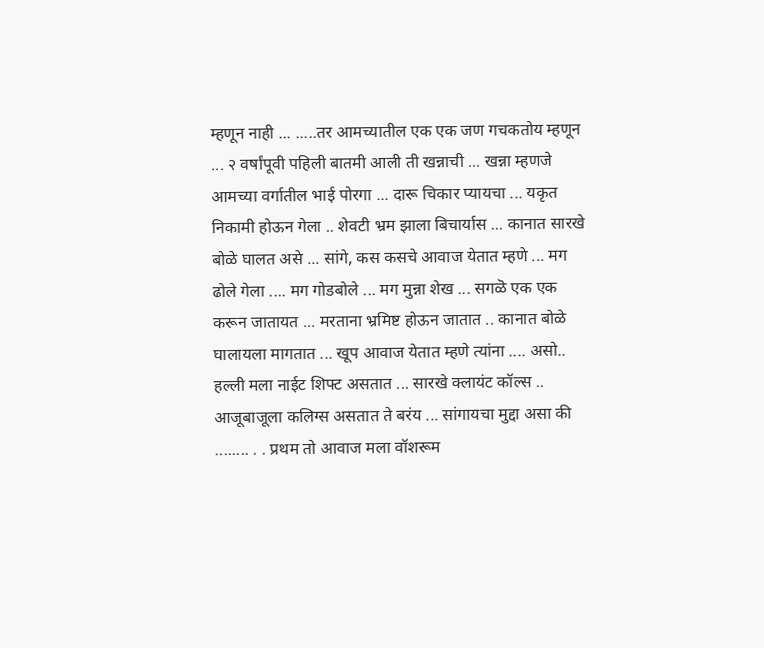म्हणून नाही ... .....तर आमच्यातील एक एक जण गचकतोय म्हणून ... २ वर्षांपूवी पहिली बातमी आली ती खन्नाची ... खन्ना म्हणजे आमच्या वर्गातील भाई पोरगा ... दारू चिकार प्यायचा ... यकृत निकामी होऊन गेला .. शेवटी भ्रम झाला बिचार्यास ... कानात सारखे बोळे घालत असे ... सांगे, कस कसचे आवाज येतात म्हणे ... मग ढोले गेला .... मग गोडबोले ... मग मुन्ना शेख ... सगळॆ एक एक करून जातायत ... मरताना भ्रमिष्ट होऊन जातात .. कानात बोळे घालायला मागतात ... खूप आवाज येतात म्हणे त्यांना .... असो.. हल्ली मला नाईट शिफ्ट असतात ... सारखे क्लायंट कॉल्स .. आजूबाजूला कलिग्स असतात ते बरंय ... सांगायचा मुद्दा असा की ........ . . प्रथम तो आवाज मला वॉशरूम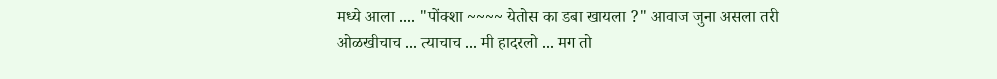मध्ये आला .... "पोंक्शा ~~~~ येतोस का डबा खायला ?" आवाज जुना असला तरी ओळखीचाच ... त्याचाच ... मी हादरलो ... मग तो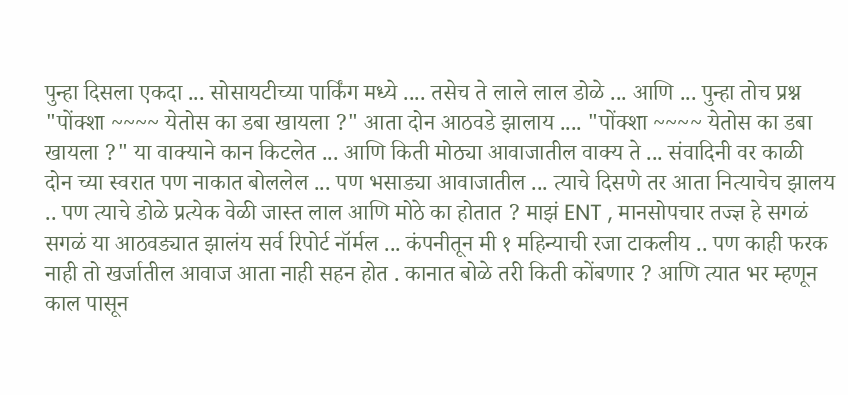पुन्हा दिसला एकदा ... सोसायटीच्या पार्किंग मध्ये .... तसेच ते लाले लाल डोळे ... आणि ... पुन्हा तोच प्रश्न "पोंक्शा ~~~~ येतोस का डबा खायला ?" आता दोन आठवडे झालाय .... "पोंक्शा ~~~~ येतोस का डबा खायला ?" या वाक्याने कान किटलेत ... आणि किती मोठ्या आवाजातील वाक्य ते ... संवादिनी वर काळी दोन च्या स्वरात पण नाकात बोललेल ... पण भसाड्या आवाजातील ... त्याचे दिसणे तर आता नित्याचेच झालय .. पण त्याचे डोळे प्रत्येक वेळी जास्त लाल आणि मोठे का होतात ? माझं ENT , मानसोपचार तज्ज्ञ हे सगळं सगळं या आठवड्यात झालंय सर्व रिपोर्ट नॉर्मल ... कंपनीतून मी १ महिन्याची रजा टाकलीय .. पण काही फरक नाही तो खर्जातील आवाज आता नाही सहन होत . कानात बोळे तरी किती कोंबणार ? आणि त्यात भर म्हणून काल पासून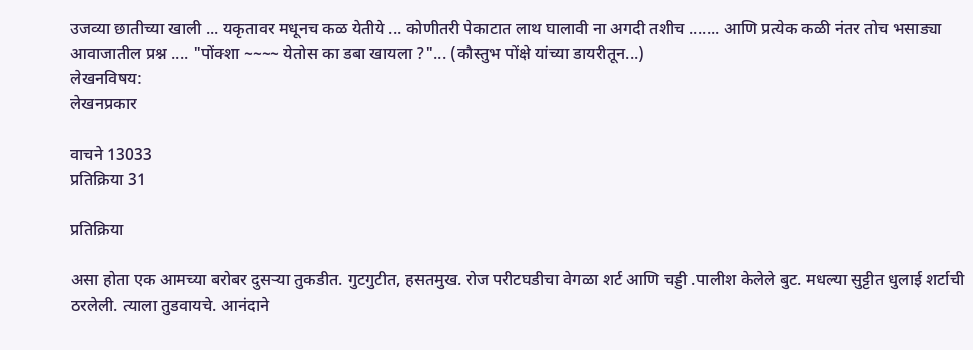उजव्या छातीच्या खाली ... यकृतावर मधूनच कळ येतीये ... कोणीतरी पेकाटात लाथ घालावी ना अगदी तशीच ....... आणि प्रत्येक कळी नंतर तोच भसाड्या आवाजातील प्रश्न .... "पोंक्शा ~~~~ येतोस का डबा खायला ?"... (कौस्तुभ पोंक्षे यांच्या डायरीतून...)
लेखनविषय:
लेखनप्रकार

वाचने 13033
प्रतिक्रिया 31

प्रतिक्रिया

असा होता एक आमच्या बरोबर दुसऱ्या तुकडीत. गुटगुटीत, हसतमुख. रोज परीटघडीचा वेगळा शर्ट आणि चड्डी .पालीश केलेले बुट. मधल्या सुट्टीत धुलाई शर्टाची ठरलेली. त्याला तुडवायचे. आनंदाने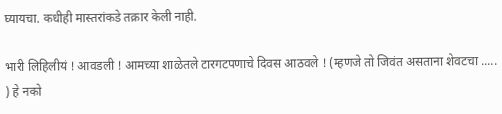घ्यायचा. कधीही मास्तरांकडे तक्रार केली नाही.

भारी लिहिलीयं ! आवडली ! आमच्या शाळेतले टारगटपणाचे दिवस आठवले ! (म्हणजे तो जिवंत असताना शेवटचा ..... ) हे नको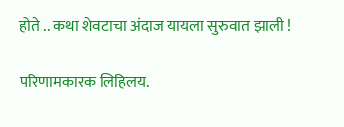होते .. कथा शेवटाचा अंदाज यायला सुरुवात झाली !

परिणामकारक लिहिलय.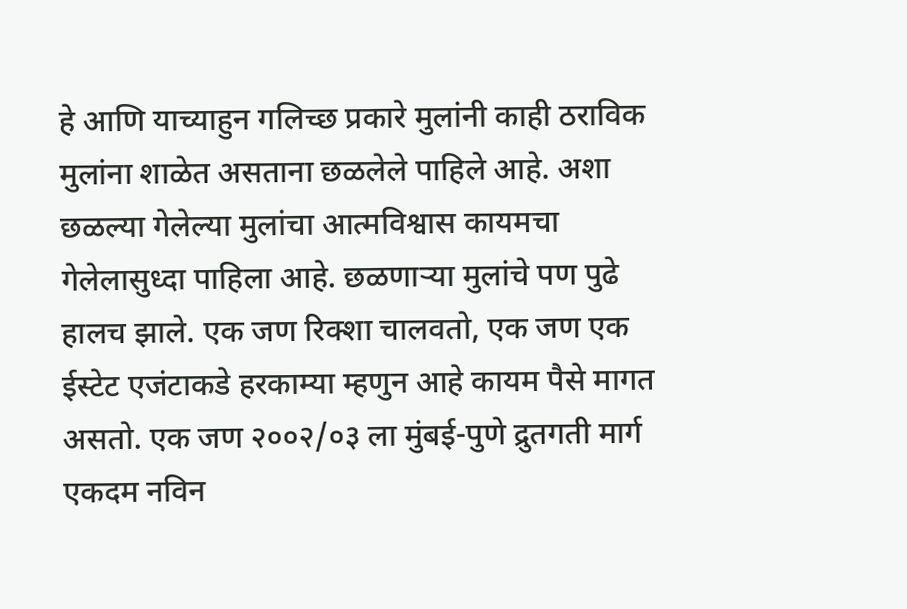हे आणि याच्याहुन गलिच्छ प्रकारे मुलांनी काही ठराविक मुलांना शाळेत असताना छळलेले पाहिले आहे. अशा छळल्या गेलेल्या मुलांचा आत्मविश्वास कायमचा गेलेलासुध्दा पाहिला आहे. छळणार्‍या मुलांचे पण पुढे हालच झाले. एक जण रिक्शा चालवतो, एक जण एक ईस्टेट एजंटाकडे हरकाम्या म्हणुन आहे कायम पैसे मागत असतो. एक जण २००२/०३ ला मुंबई-पुणे द्रुतगती मार्ग एकदम नविन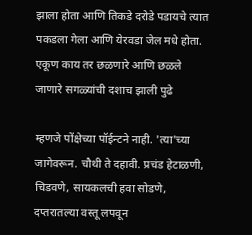झाला होता आणि तिकडे दरोडे पडायचे त्यात पकडला गेला आणि येरवडा जेल मधे होता. एकूण काय तर छळणारे आणि छळले जाणारे सगळ्यांची दशाच झाली पुढे

म्हणजे पोंक्षेच्या पॉईन्टने नाही. 'त्या'च्या जागेवरून. चौथी ते दहावी. प्रचंड हेटाळणी, चिडवणे, सायकलची हवा सोडणे, दप्तरातल्या वस्तू लपवून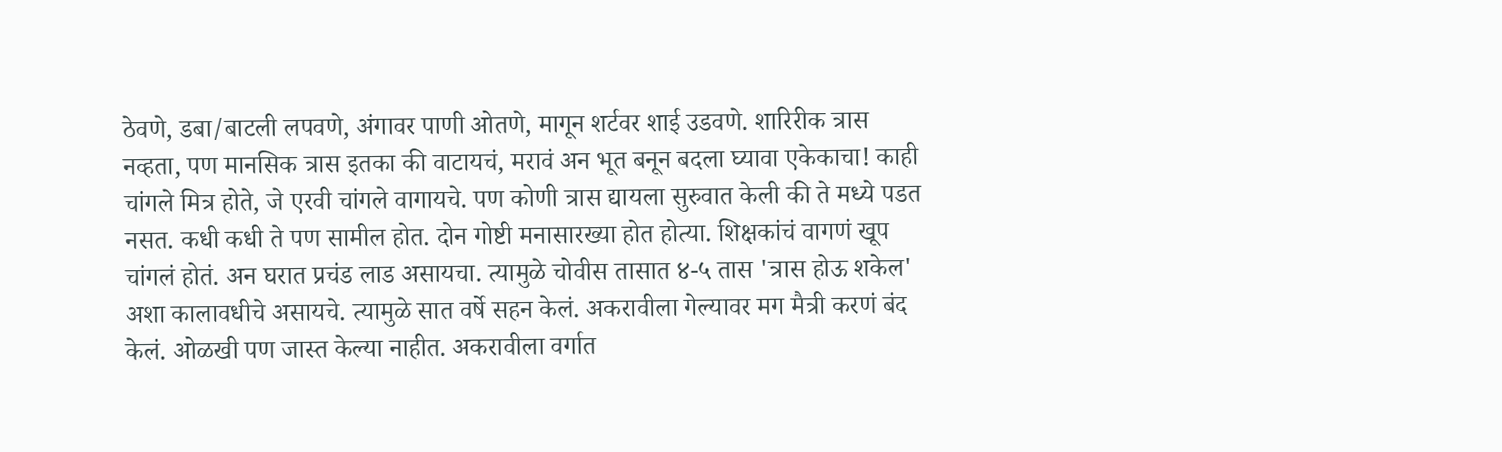ठेवणे, डबा/बाटली लपवणे, अंगावर पाणी ओतणे, मागून शर्टवर शाई उडवणे. शारिरीक त्रास नव्हता, पण मानसिक त्रास इतका की वाटायचं, मरावं अन भूत बनून बदला घ्यावा एकेकाचा! काही चांगले मित्र होते, जे एरवी चांगले वागायचे. पण कोणी त्रास द्यायला सुरुवात केली की ते मध्ये पडत नसत. कधी कधी ते पण सामील होत. दोन गोष्टी मनासारख्या होत होत्या. शिक्षकांचं वागणं खूप चांगलं होतं. अन घरात प्रचंड लाड असायचा. त्यामुळे चोवीस तासात ४-५ तास 'त्रास होऊ शकेल' अशा कालावधीचे असायचे. त्यामुळे सात वर्षे सहन केलं. अकरावीला गेल्यावर मग मैत्री करणं बंद केलं. ओळखी पण जास्त केल्या नाहीत. अकरावीला वर्गात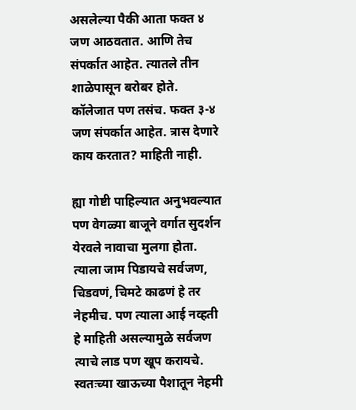असलेल्या पैकी आता फक्त ४ जण आठवतात. आणि तेच संपर्कात आहेत. त्यातले तीन शाळेपासून बरोबर होते. कॉलेजात पण तसंच. फक्त ३-४ जण संपर्कात आहेत. त्रास देणारे काय करतात? माहिती नाही.

ह्या गोष्टी पाहिल्यात अनुभवल्यात पण वेगळ्या बाजूने वर्गात सुदर्शन येरवले नावाचा मुलगा होता. त्याला जाम पिडायचे सर्वजण, चिडवणं, चिमटे काढणं हे तर नेहमीच. पण त्याला आई नव्हती हे माहिती असल्यामुळे सर्वजण त्याचे लाड पण खूप करायचे. स्वतःच्या खाऊच्या पैशातून नेहमी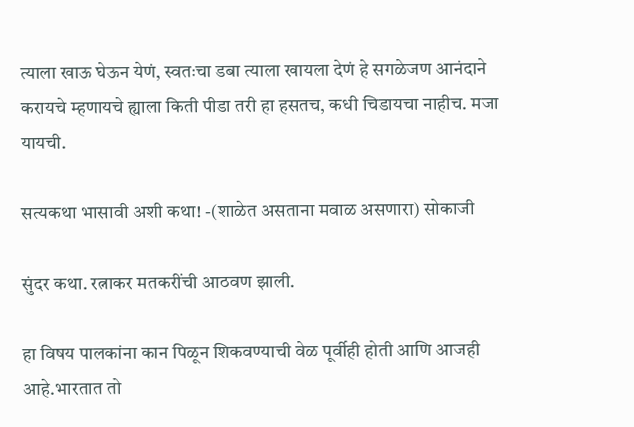त्याला खाऊ घेऊन येणं, स्वतःचा डबा त्याला खायला देणं हे सगळेजण आनंदाने करायचे म्हणायचे ह्याला किती पीडा तरी हा हसतच, कधी चिडायचा नाहीच. मजा यायची.

सत्यकथा भासावी अशी कथा! -(शाळेत असताना मवाळ असणारा) सोकाजी

सुंदर कथा. रत्नाकर मतकरींची आठवण झाली.

हा विषय पालकांना कान पिळून शिकवण्याची वेळ पूर्वीही होती आणि आजही आहे.भारतात तो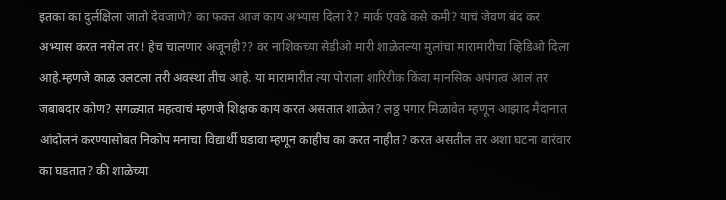इतका का दुर्लक्षिला जातो देवजाणे? का फक्त आज काय अभ्यास दिला रे? मार्क एवढे कसे कमी? याचं जेवण बंद कर अभ्यास करत नसेल तर! हेच चालणार अजूनही?? वर नाशिकच्या सेडीओ मारी शाळेतल्या मुलांचा मारामारीचा व्हिडिओ दिला आहे.म्हणजे काळ उलटला तरी अवस्था तीच आहे. या मारामारीत त्या पोराला शारिरीक किंवा मानसिक अपंगत्व आलं तर जबाबदार कोण? सगळ्यात महत्वाचं म्हणजे शिक्षक काय करत असतात शाळेत? लठ्ठ पगार मिळावेत म्हणून आझाद मैदानात आंदोलनं करण्यासोबत निकोप मनाचा विद्यार्थी घडावा म्हणून काहीच का करत नाहीत? करत असतील तर अशा घटना वारंवार का घडतात? की शाळेच्या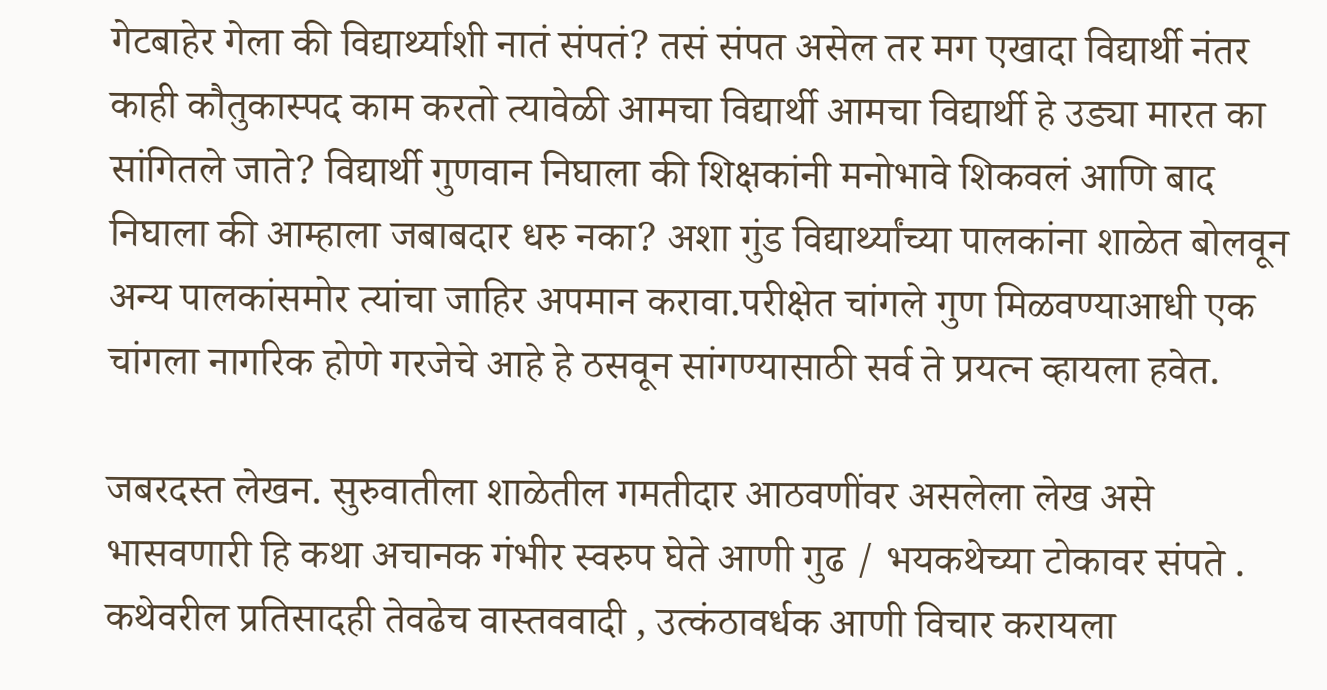गेटबाहेर गेला की विद्यार्थ्याशी नातं संपतं? तसं संपत असेल तर मग एखादा विद्यार्थी नंतर काही कौतुकास्पद काम करतो त्यावेळी आमचा विद्यार्थी आमचा विद्यार्थी हे उड्या मारत का सांगितले जाते? विद्यार्थी गुणवान निघाला की शिक्षकांनी मनोभावे शिकवलं आणि बाद निघाला की आम्हाला जबाबदार धरु नका? अशा गुंड विद्यार्थ्यांच्या पालकांना शाळेत बोलवून अन्य पालकांसमोर त्यांचा जाहिर अपमान करावा.परीक्षेत चांगले गुण मिळवण्याआधी एक चांगला नागरिक होणे गरजेचे आहे हे ठसवून सांगण्यासाठी सर्व ते प्रयत्न व्हायला हवेत.

जबरदस्त लेखन. सुरुवातीला शाळेतील गमतीदार आठवणींवर असलेला लेख असे भासवणारी हि कथा अचानक गंभीर स्वरुप घेते आणी गुढ / भयकथेच्या टोकावर संपते . कथेवरील प्रतिसादही तेवढेच वास्तववादी , उत्कंठावर्धक आणी विचार करायला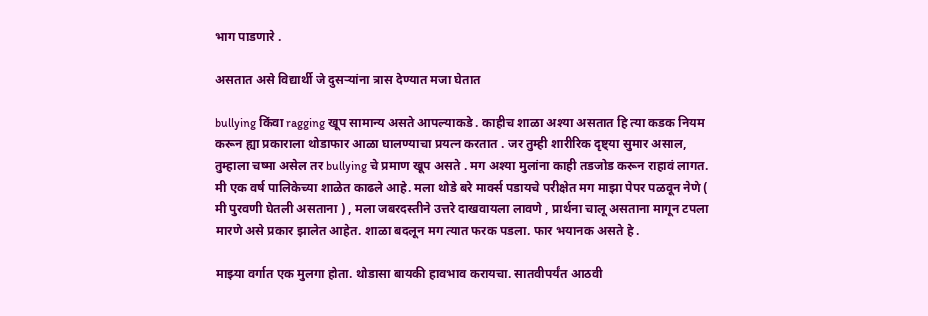भाग पाडणारे .

असतात असे विद्यार्थी जे दुसऱ्यांना त्रास देण्यात मजा घेतात

bullying किंवा ragging खूप सामान्य असते आपल्याकडे . काहीच शाळा अश्या असतात हि त्या कडक नियम करून ह्या प्रकाराला थोडाफार आळा घालण्याचा प्रयत्न करतात . जर तुम्ही शारीरिक दृष्ट्या सुमार असाल, तुम्हाला चष्मा असेल तर bullying चे प्रमाण खूप असते . मग अश्या मुलांना काही तडजोड करून राहावं लागत. मी एक वर्ष पालिकेच्या शाळेत काढले आहे. मला थोडे बरे मार्क्स पडायचे परीक्षेत मग माझा पेपर पळवून नेणे ( मी पुरवणी घेतली असताना ) , मला जबरदस्तीने उत्तरे दाखवायला लावणे , प्रार्थना चालू असताना मागून टपला मारणे असे प्रकार झालेत आहेत. शाळा बदलून मग त्यात फरक पडला. फार भयानक असते हे .

माझ्या वर्गात एक मुलगा होता. थोडासा बायकी हावभाव करायचा. सातवीपर्यंत आठवी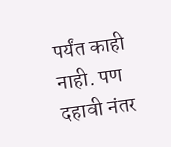पर्यंत काही नाही. पण दहावी नंतर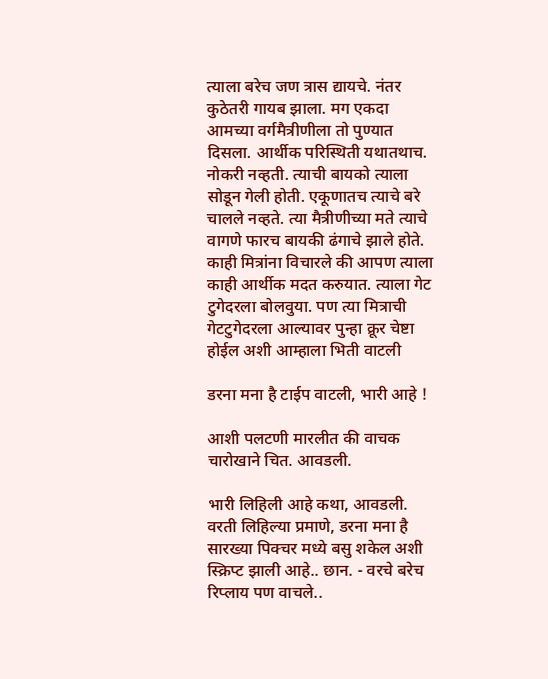त्याला बरेच जण त्रास द्यायचे. नंतर कुठेतरी गायब झाला. मग एकदा आमच्या वर्गमैत्रीणीला तो पुण्यात दिसला. आर्थीक परिस्थिती यथातथाच. नोकरी नव्हती. त्याची बायको त्याला सोडून गेली होती. एकूणातच त्याचे बरे चालले नव्हते. त्या मैत्रीणीच्या मते त्याचे वागणे फारच बायकी ढंगाचे झाले होते. काही मित्रांना विचारले की आपण त्याला काही आर्थीक मदत करुयात. त्याला गेट टुगेदरला बोलवुया. पण त्या मित्राची गेटटुगेदरला आल्यावर पुन्हा क्रूर चेष्टा होईल अशी आम्हाला भिती वाटली

डरना मना है टाईप वाटली, भारी आहे !

आशी पलटणी मारलीत की वाचक चारोखाने चित. आवडली.

भारी लिहिली आहे कथा, आवडली. वरती लिहिल्या प्रमाणे, डरना मना है सारख्या पिक्चर मध्ये बसु शकेल अशी स्क्रिप्ट झाली आहे.. छान. - वरचे बरेच रिप्लाय पण वाचले..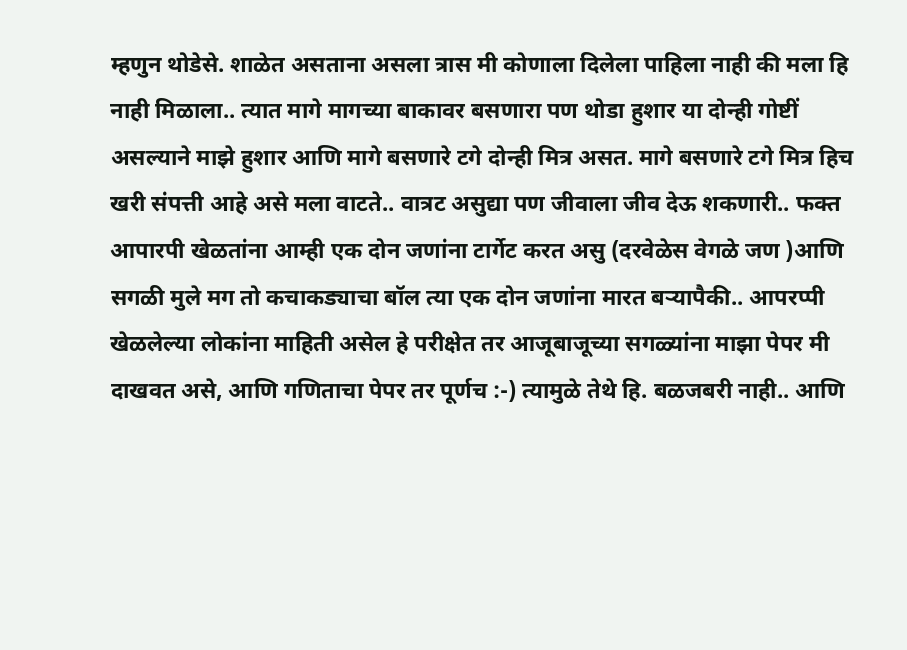म्हणुन थोडेसे. शाळेत असताना असला त्रास मी कोणाला दिलेला पाहिला नाही की मला हि नाही मिळाला.. त्यात मागे मागच्या बाकावर बसणारा पण थोडा हुशार या दोन्ही गोष्टीं असल्याने माझे हुशार आणि मागे बसणारे टगे दोन्ही मित्र असत. मागे बसणारे टगे मित्र हिच खरी संपत्ती आहे असे मला वाटते.. वात्रट असुद्या पण जीवाला जीव देऊ शकणारी.. फक्त आपारपी खेळतांना आम्ही एक दोन जणांना टार्गेट करत असु (दरवेळेस वेगळे जण )आणि सगळी मुले मग तो कचाकड्याचा बॉल त्या एक दोन जणांना मारत बऱ्यापैकी.. आपरप्पी खेळलेल्या लोकांना माहिती असेल हे परीक्षेत तर आजूबाजूच्या सगळ्यांना माझा पेपर मी दाखवत असे, आणि गणिताचा पेपर तर पूर्णच :-) त्यामुळे तेथे हि. बळजबरी नाही.. आणि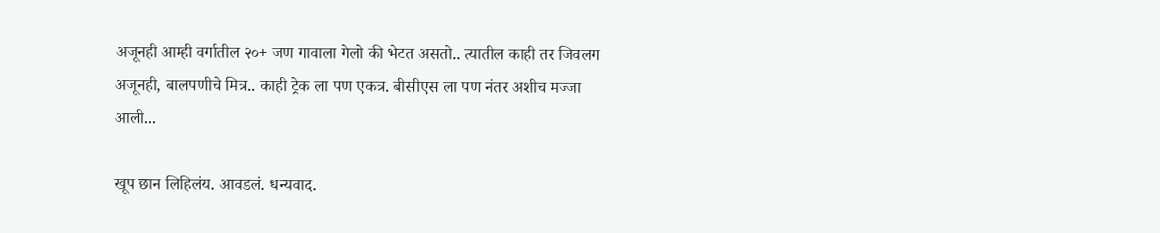अजूनही आम्ही वर्गातील २०+ जण गावाला गेलो की भेटत असतो.. त्यातील काही तर जिवलग अजूनही, बालपणीचे मित्र.. काही ट्रेक ला पण एकत्र. बीसीएस ला पण नंतर अशीच मज्जा आली...

खूप छान लिहिलंय. आवडलं. धन्यवाद.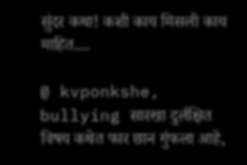सुंदर कथा! कशी काय मिसली काय माहित....

@ kvponkshe, bullying सारखा दुर्लक्षित विषय कथेत फार छान गुंफला आहे,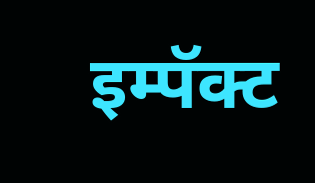इम्पॅक्ट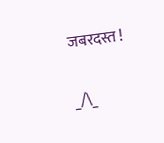जबरदस्त !

_/\_